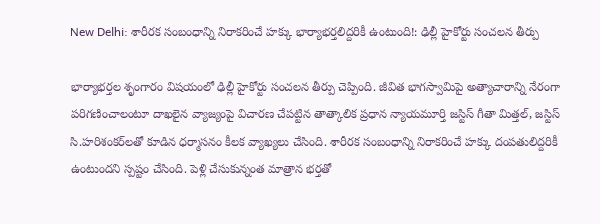New Delhi: శారీరక సంబంధాన్ని నిరాకరించే హక్కు భార్యాభర్తలిద్దరికీ ఉంటుంది!: ఢిల్లీ హైకోర్టు సంచలన తీర్పు

భార్యాభర్తల శృంగారం విషయంలో ఢిల్లీ హైకోర్టు సంచలన తీర్పు చెప్పింది. జీవిత భాగస్వామిపై అత్యాచారాన్ని నేరంగా పరిగణించాలంటూ దాఖలైన వ్యాజ్యంపై విచారణ చేపట్టిన తాత్కాలిక ప్రధాన న్యాయమూర్తి జస్టిస్‌ గీతా మిత్తల్‌, జస్టిస్‌ సి.హరిశంకర్‌లతో కూడిన ధర్మాసనం కీలక వ్యాఖ్యలు చేసింది. శారీరక సంబంధాన్ని నిరాకరించే హక్కు దంపతులిద్దరికీ ఉంటుందని స్పష్టం చేసింది. పెళ్లి చేసుకున్నంత మాత్రాన భర్తతో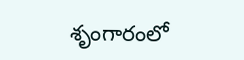శృంగారంలో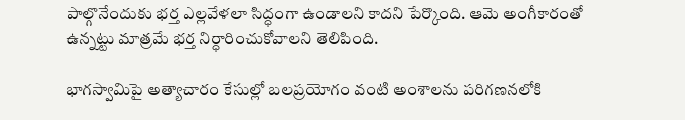పాల్గొనేందుకు భర్త ఎల్లవేళలా సిద్ధంగా ఉండాలని కాదని పేర్కొంది. ఆమె అంగీకారంతో ఉన్నట్టు మాత్రమే భర్త నిర్ధారించుకోవాలని తెలిపింది.

భాగస్వామిపై అత్యాచారం కేసుల్లో బలప్రయోగం వంటి అంశాలను పరిగణనలోకి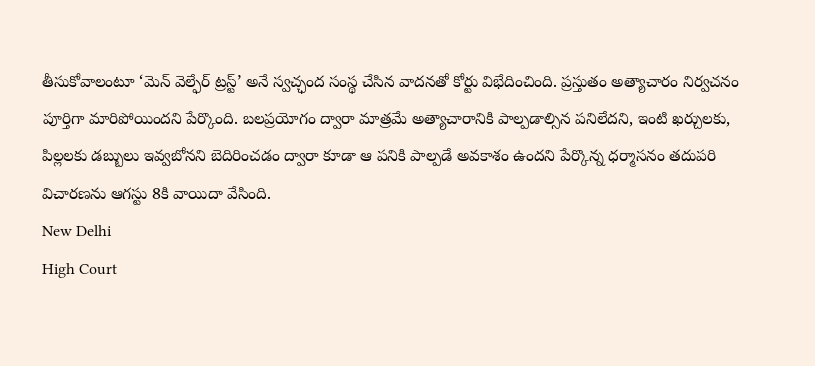తీసుకోవాలంటూ ‘మెన్ వెల్ఫేర్ ట్రస్ట్’ అనే స్వచ్ఛంద సంస్థ చేసిన వాదనతో కోర్టు విభేదించింది. ప్రస్తుతం అత్యాచారం నిర్వచనం పూర్తిగా మారిపోయిందని పేర్కొంది. బలప్రయోగం ద్వారా మాత్రమే అత్యాచారానికి పాల్పడాల్సిన పనిలేదని, ఇంటి ఖర్చులకు, పిల్లలకు డబ్బులు ఇవ్వబోనని బెదిరించడం ద్వారా కూడా ఆ పనికి పాల్పడే అవకాశం ఉందని పేర్కొన్న ధర్మాసనం తదుపరి విచారణను ఆగస్టు 8కి వాయిదా వేసింది.
New Delhi
High Court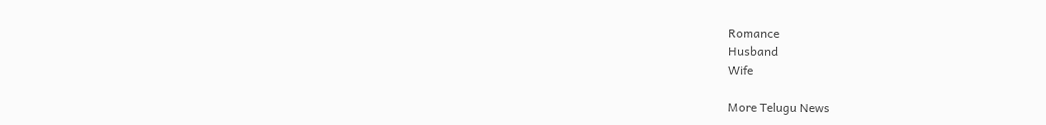Romance
Husband
Wife

More Telugu News